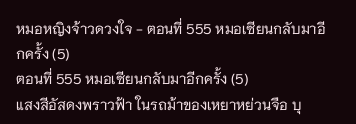หมอหญิงจ้าวดวงใจ - ตอนที่ 555 หมอเซียนกลับมาอีกครั้ง (5)
ตอนที่ 555 หมอเซียนกลับมาอีกครั้ง (5)
แสงสีอัสดงพราวฟ้า ในรถม้าของเหยาหย่วนจือ บุ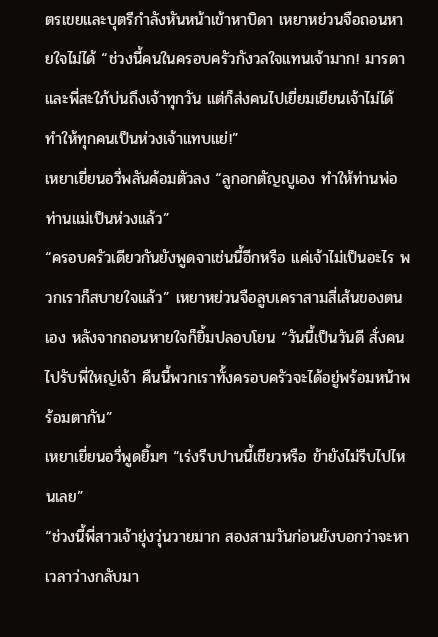ตรเขยและบุตรีกำลังหันหน้าเข้าหาบิดา เหยาหย่วนจือถอนหายใจไม่ได้ “ช่วงนี้คนในครอบครัวกังวลใจแทนเจ้ามาก! มารดาและพี่สะใภ้บ่นถึงเจ้าทุกวัน แต่ก็ส่งคนไปเยี่ยมเยียนเจ้าไม่ได้ ทำให้ทุกคนเป็นห่วงเจ้าแทบแย่!”
เหยาเยี่ยนอวี่พลันค้อมตัวลง “ลูกอกตัญญูเอง ทำให้ท่านพ่อท่านแม่เป็นห่วงแล้ว”
“ครอบครัวเดียวกันยังพูดจาเช่นนี้อีกหรือ แค่เจ้าไม่เป็นอะไร พวกเราก็สบายใจแล้ว” เหยาหย่วนจือลูบเคราสามสี่เส้นของตนเอง หลังจากถอนหายใจก็ยิ้มปลอบโยน “วันนี้เป็นวันดี สั่งคนไปรับพี่ใหญ่เจ้า คืนนี้พวกเราทั้งครอบครัวจะได้อยู่พร้อมหน้าพร้อมตากัน”
เหยาเยี่ยนอวี่พูดยิ้มๆ “เร่งรีบปานนี้เชียวหรือ ข้ายังไม่รีบไปไหนเลย”
“ช่วงนี้พี่สาวเจ้ายุ่งวุ่นวายมาก สองสามวันก่อนยังบอกว่าจะหาเวลาว่างกลับมา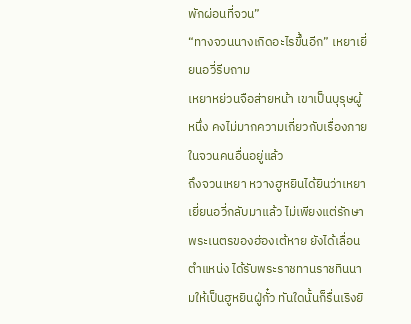พักผ่อนที่จวน”
“ทางจวนนางเกิดอะไรขึ้นอีก” เหยาเยี่ยนอวี่รีบถาม
เหยาหย่วนจือส่ายหน้า เขาเป็นบุรุษผู้หนึ่ง คงไม่มากความเกี่ยวกับเรื่องภายในจวนคนอื่นอยู่แล้ว
ถึงจวนเหยา หวางฮูหยินได้ยินว่าเหยาเยี่ยนอวี่กลับมาแล้ว ไม่เพียงแต่รักษาพระเนตรของฮ่องเต้หาย ยังได้เลื่อนตำแหน่ง ได้รับพระราชทานราชทินนามให้เป็นฮูหยินฝู่กั๋ว ทันใดนั้นก็รื่นเริงยิ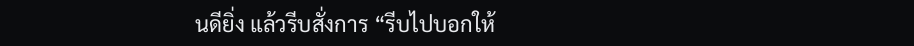นดียิ่ง แล้วรีบสั่งการ “รีบไปบอกให้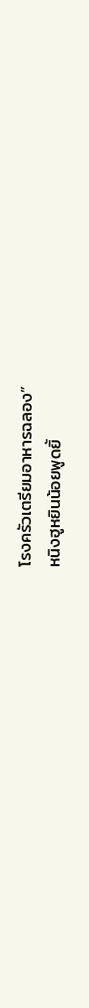โรงครัวเตรียมอาหารฉลอง”
หนิงฮูหยินน้อยพูดยิ้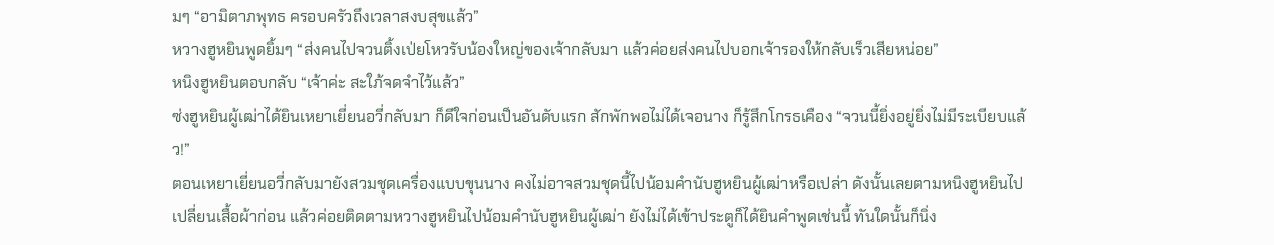มๆ “อามิตาภพุทธ ครอบครัวถึงเวลาสงบสุขแล้ว”
หวางฮูหยินพูดยิ้มๆ “ส่งคนไปจวนติ้งเป่ยโหวรับน้องใหญ่ของเจ้ากลับมา แล้วค่อยส่งคนไปบอกเจ้ารองให้กลับเร็วเสียหน่อย”
หนิงฮูหยินตอบกลับ “เจ้าค่ะ สะใภ้จดจำไว้แล้ว”
ซ่งฮูหยินผู้เฒ่าได้ยินเหยาเยี่ยนอวี่กลับมา ก็ดีใจก่อนเป็นอันดับแรก สักพักพอไม่ได้เจอนาง ก็รู้สึกโกรธเคือง “จวนนี้ยิ่งอยู่ยิ่งไม่มีระเบียบแล้ว!”
ตอนเหยาเยี่ยนอวี่กลับมายังสวมชุดเครื่องแบบขุนนาง คงไม่อาจสวมชุดนี้ไปน้อมคำนับฮูหยินผู้เฒ่าหรือเปล่า ดังนั้นเลยตามหนิงฮูหยินไปเปลี่ยนเสื้อผ้าก่อน แล้วค่อยติดตามหวางฮูหยินไปน้อมคำนับฮูหยินผู้เฒ่า ยังไม่ได้เข้าประตูก็ได้ยินคำพูดเช่นนี้ ทันใดนั้นก็นิ่ง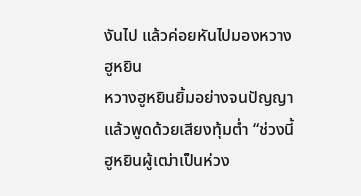งันไป แล้วค่อยหันไปมองหวางฮูหยิน
หวางฮูหยินยิ้มอย่างจนปัญญา แล้วพูดด้วยเสียงทุ้มต่ำ “ช่วงนี้ฮูหยินผู้เฒ่าเป็นห่วง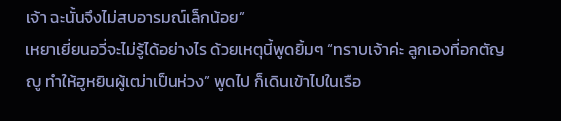เจ้า ฉะนั้นจึงไม่สบอารมณ์เล็กน้อย”
เหยาเยี่ยนอวี่จะไม่รู้ได้อย่างไร ด้วยเหตุนี้พูดยิ้มๆ “ทราบเจ้าค่ะ ลูกเองที่อกตัญญู ทำให้ฮูหยินผู้เฒ่าเป็นห่วง” พูดไป ก็เดินเข้าไปในเรือ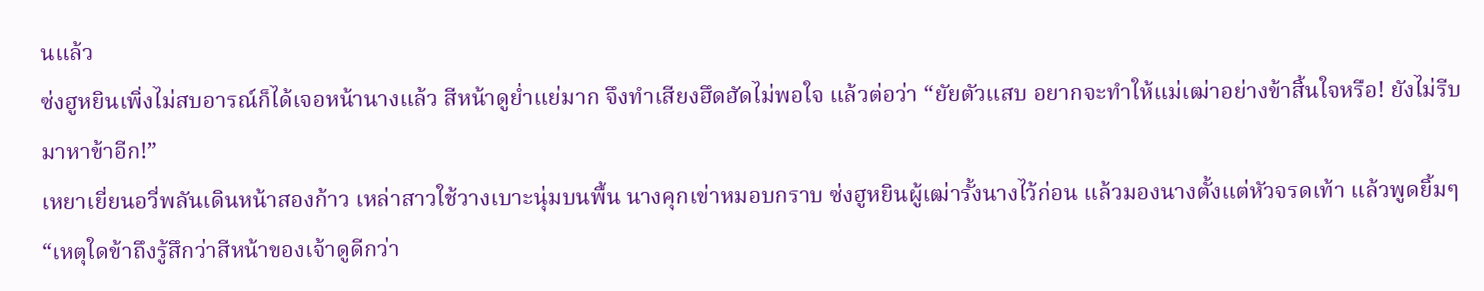นแล้ว
ซ่งฮูหยินเพิ่งไม่สบอารณ์ก็ได้เจอหน้านางแล้ว สีหน้าดูย่ำแย่มาก จึงทำเสียงฮึดฮัดไม่พอใจ แล้วต่อว่า “ยัยตัวแสบ อยากจะทำให้แม่เฒ่าอย่างข้าสิ้นใจหรือ! ยังไม่รีบมาหาข้าอีก!”
เหยาเยี่ยนอวี่พลันเดินหน้าสองก้าว เหล่าสาวใช้วางเบาะนุ่มบนพื้น นางคุกเข่าหมอบกราบ ซ่งฮูหยินผู้เฒ่ารั้งนางไว้ก่อน แล้วมองนางตั้งแต่หัวจรดเท้า แล้วพูดยิ้มๆ “เหตุใดข้าถึงรู้สึกว่าสีหน้าของเจ้าดูดีกว่า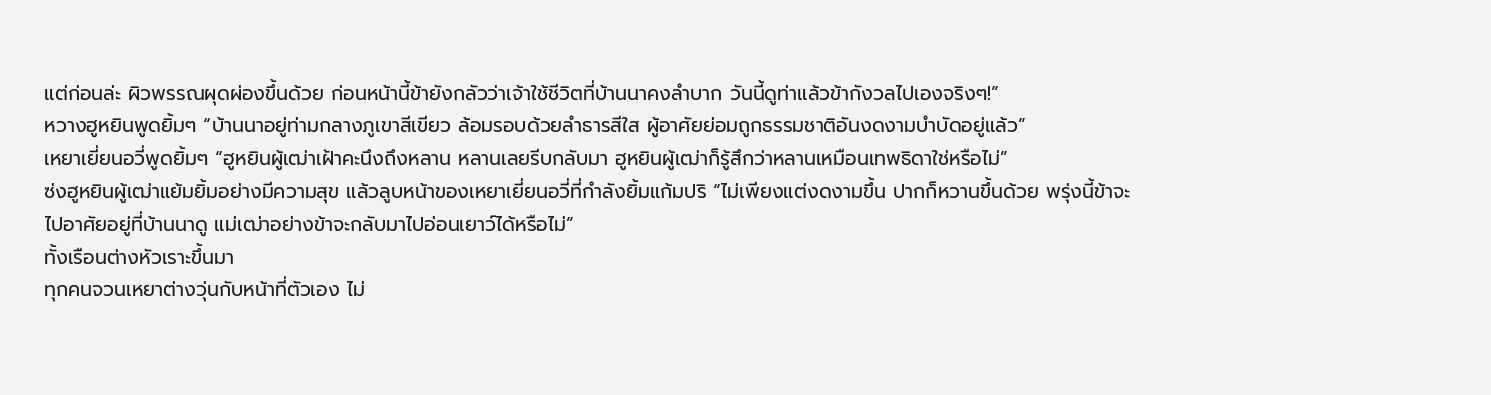แต่ก่อนล่ะ ผิวพรรณผุดผ่องขึ้นด้วย ก่อนหน้านี้ข้ายังกลัวว่าเจ้าใช้ชีวิตที่บ้านนาคงลำบาก วันนี้ดูท่าแล้วข้ากังวลไปเองจริงๆ!”
หวางฮูหยินพูดยิ้มๆ “บ้านนาอยู่ท่ามกลางภูเขาสีเขียว ล้อมรอบด้วยลำธารสีใส ผู้อาศัยย่อมถูกธรรมชาติอันงดงามบำบัดอยู่แล้ว”
เหยาเยี่ยนอวี่พูดยิ้มๆ “ฮูหยินผู้เฒ่าเฝ้าคะนึงถึงหลาน หลานเลยรีบกลับมา ฮูหยินผู้เฒ่าก็รู้สึกว่าหลานเหมือนเทพธิดาใช่หรือไม่”
ซ่งฮูหยินผู้เฒ่าแย้มยิ้มอย่างมีความสุข แล้วลูบหน้าของเหยาเยี่ยนอวี่ที่กำลังยิ้มแก้มปริ “ไม่เพียงแต่งดงามขึ้น ปากก็หวานขึ้นด้วย พรุ่งนี้ข้าจะไปอาศัยอยู่ที่บ้านนาดู แม่เฒ่าอย่างข้าจะกลับมาไปอ่อนเยาว์ได้หรือไม่”
ทั้งเรือนต่างหัวเราะขึ้นมา
ทุกคนจวนเหยาต่างวุ่นกับหน้าที่ตัวเอง ไม่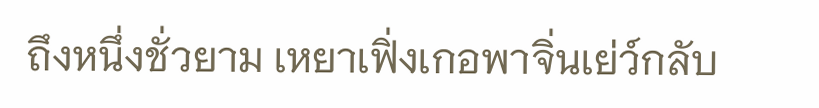ถึงหนึ่งชั่วยาม เหยาเฟิ่งเกอพาจิ่นเย่ว์กลับ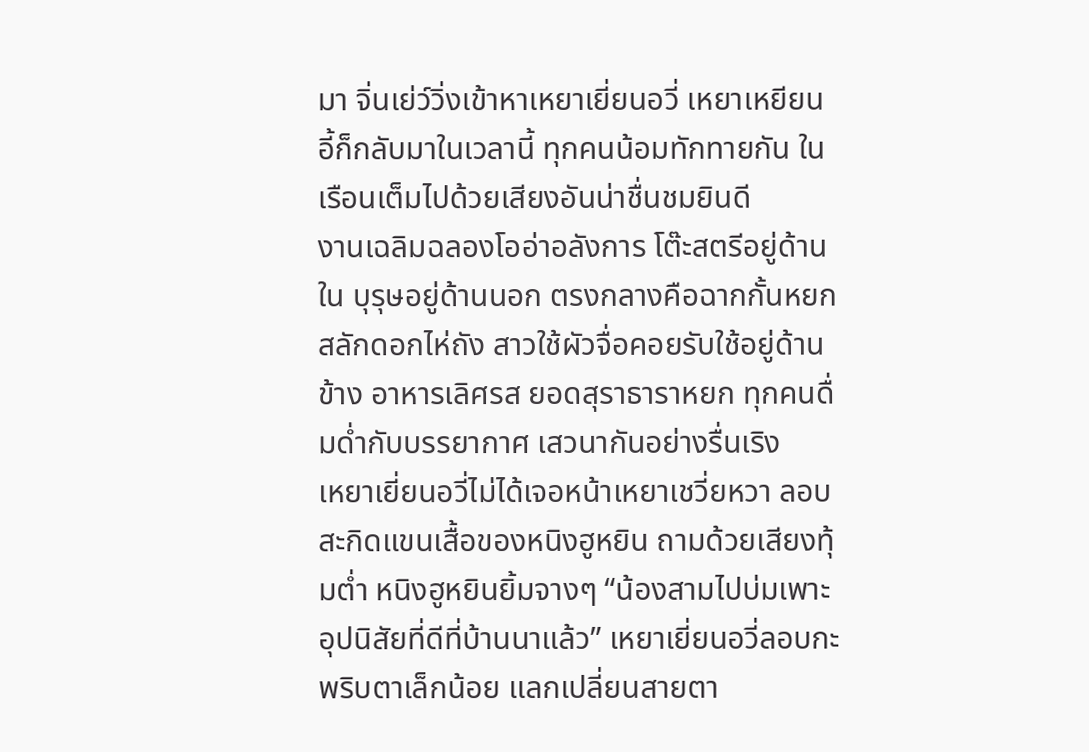มา จิ่นเย่ว์วิ่งเข้าหาเหยาเยี่ยนอวี่ เหยาเหยียนอี้ก็กลับมาในเวลานี้ ทุกคนน้อมทักทายกัน ในเรือนเต็มไปด้วยเสียงอันน่าชื่นชมยินดี
งานเฉลิมฉลองโออ่าอลังการ โต๊ะสตรีอยู่ด้านใน บุรุษอยู่ด้านนอก ตรงกลางคือฉากกั้นหยกสลักดอกไห่ถัง สาวใช้ผัวจื่อคอยรับใช้อยู่ด้านข้าง อาหารเลิศรส ยอดสุราธาราหยก ทุกคนดื่มด่ำกับบรรยากาศ เสวนากันอย่างรื่นเริง
เหยาเยี่ยนอวี่ไม่ได้เจอหน้าเหยาเชวี่ยหวา ลอบสะกิดแขนเสื้อของหนิงฮูหยิน ถามด้วยเสียงทุ้มต่ำ หนิงฮูหยินยิ้มจางๆ “น้องสามไปบ่มเพาะอุปนิสัยที่ดีที่บ้านนาแล้ว” เหยาเยี่ยนอวี่ลอบกะพริบตาเล็กน้อย แลกเปลี่ยนสายตา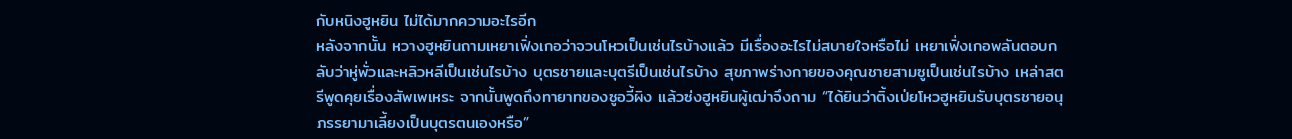กับหนิงฮูหยิน ไม่ได้มากความอะไรอีก
หลังจากนั้น หวางฮูหยินถามเหยาเฟิ่งเกอว่าจวนโหวเป็นเช่นไรบ้างแล้ว มีเรื่องอะไรไม่สบายใจหรือไม่ เหยาเฟิ่งเกอพลันตอบกลับว่าหู่พั่วและหลิวหลีเป็นเช่นไรบ้าง บุตรชายและบุตรีเป็นเช่นไรบ้าง สุขภาพร่างกายของคุณชายสามซูเป็นเช่นไรบ้าง เหล่าสตรีพูดคุยเรื่องสัพเพเหระ จากนั้นพูดถึงทายาทของซูอวี้ผิง แล้วซ่งฮูหยินผู้เฒ่าจึงถาม “ได้ยินว่าติ้งเป่ยโหวฮูหยินรับบุตรชายอนุภรรยามาเลี้ยงเป็นบุตรตนเองหรือ”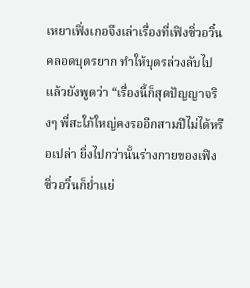เหยาเฟิ่งเกอจึงเล่าเรื่องที่เฟิงซิ่วอวิ๋นคลอดบุตรยาก ทำให้บุตรล่วงลับไป แล้วยังพูดว่า “เรื่องนี้ก็สุดปัญญาจริงๆ พี่สะใภ้ใหญ่คงรออีกสามปีไม่ได้หรือเปล่า ยิ่งไปกว่านั้นร่างกายของเฟิงซิ่วอวิ๋นก็ย่ำแย่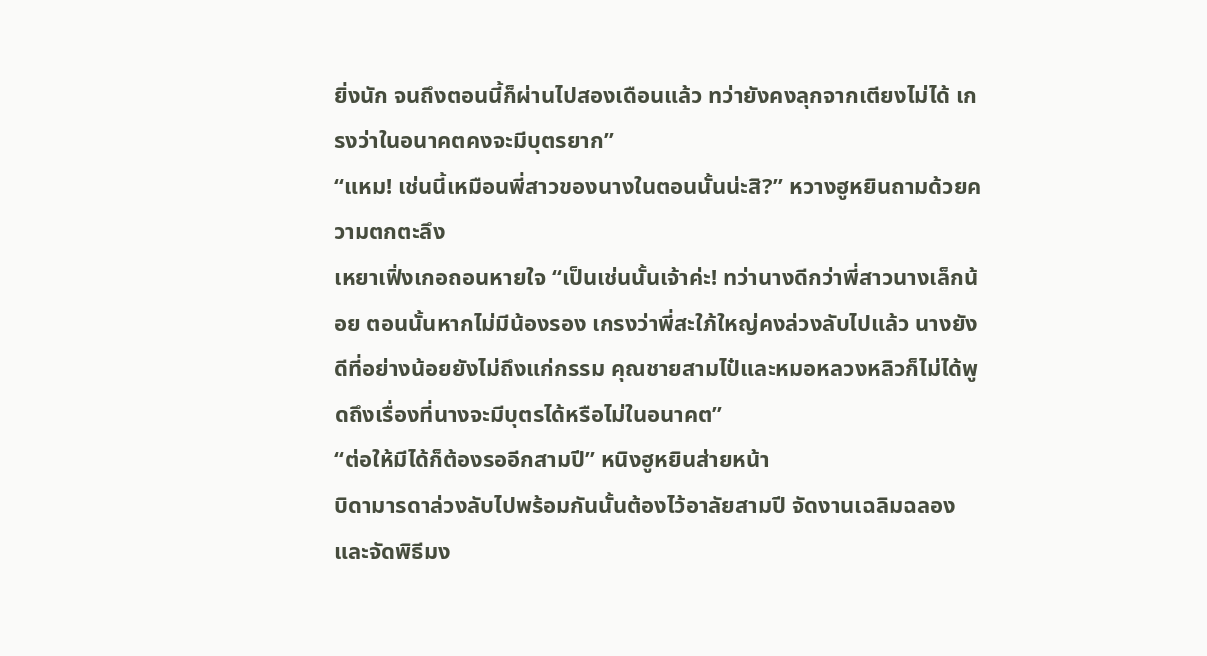ยิ่งนัก จนถึงตอนนี้ก็ผ่านไปสองเดือนแล้ว ทว่ายังคงลุกจากเตียงไม่ได้ เกรงว่าในอนาคตคงจะมีบุตรยาก”
“แหม! เช่นนี้เหมือนพี่สาวของนางในตอนนั้นน่ะสิ?” หวางฮูหยินถามด้วยความตกตะลึง
เหยาเฟิ่งเกอถอนหายใจ “เป็นเช่นนั้นเจ้าค่ะ! ทว่านางดีกว่าพี่สาวนางเล็กน้อย ตอนนั้นหากไม่มีน้องรอง เกรงว่าพี่สะใภ้ใหญ่คงล่วงลับไปแล้ว นางยังดีที่อย่างน้อยยังไม่ถึงแก่กรรม คุณชายสามไป๋และหมอหลวงหลิวก็ไม่ได้พูดถึงเรื่องที่นางจะมีบุตรได้หรือไม่ในอนาคต”
“ต่อให้มีได้ก็ต้องรออีกสามปี” หนิงฮูหยินส่ายหน้า
บิดามารดาล่วงลับไปพร้อมกันนั้นต้องไว้อาลัยสามปี จัดงานเฉลิมฉลองและจัดพิธีมง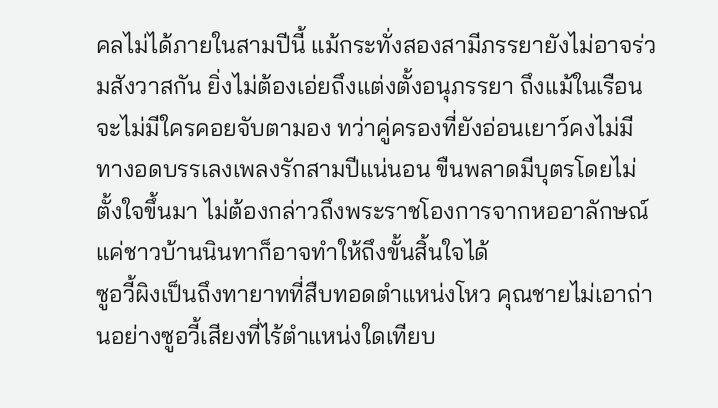คลไม่ได้ภายในสามปีนี้ แม้กระทั่งสองสามีภรรยายังไม่อาจร่วมสังวาสกัน ยิ่งไม่ต้องเอ่ยถึงแต่งตั้งอนุภรรยา ถึงแม้ในเรือนจะไม่มีใครคอยจับตามอง ทว่าคู่ครองที่ยังอ่อนเยาว์คงไม่มีทางอดบรรเลงเพลงรักสามปีแน่นอน ขืนพลาดมีบุตรโดยไม่ตั้งใจขึ้นมา ไม่ต้องกล่าวถึงพระราชโองการจากหออาลักษณ์ แค่ชาวบ้านนินทาก็อาจทำให้ถึงขั้นสิ้นใจได้
ซูอวี้ผิงเป็นถึงทายาทที่สืบทอดตำแหน่งโหว คุณชายไม่เอาถ่านอย่างซูอวี้เสียงที่ไร้ตำแหน่งใดเทียบ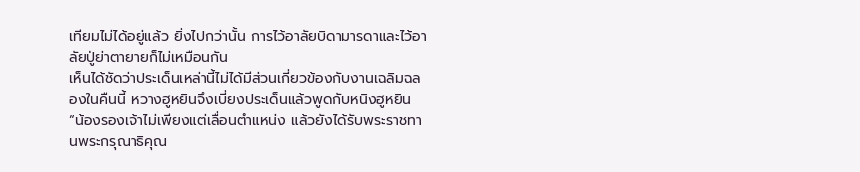เทียมไม่ได้อยู่แล้ว ยิ่งไปกว่านั้น การไว้อาลัยบิดามารดาและไว้อาลัยปู่ย่าตายายก็ไม่เหมือนกัน
เห็นได้ชัดว่าประเด็นเหล่านี้ไม่ได้มีส่วนเกี่ยวข้องกับงานเฉลิมฉลองในคืนนี้ หวางฮูหยินจึงเบี่ยงประเด็นแล้วพูดกับหนิงฮูหยิน “น้องรองเจ้าไม่เพียงแต่เลื่อนตำแหน่ง แล้วยังได้รับพระราชทานพระกรุณาธิคุณ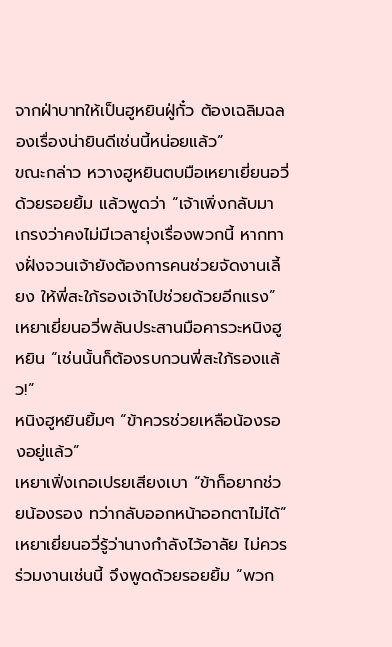จากฝ่าบาทให้เป็นฮูหยินฝู่กั๋ว ต้องเฉลิมฉลองเรื่องน่ายินดีเช่นนี้หน่อยแล้ว”
ขณะกล่าว หวางฮูหยินตบมือเหยาเยี่ยนอวี่ด้วยรอยยิ้ม แล้วพูดว่า “เจ้าเพิ่งกลับมา เกรงว่าคงไม่มีเวลายุ่งเรื่องพวกนี้ หากทางฝั่งจวนเจ้ายังต้องการคนช่วยจัดงานเลี้ยง ให้พี่สะใภ้รองเจ้าไปช่วยด้วยอีกแรง”
เหยาเยี่ยนอวี่พลันประสานมือคารวะหนิงฮูหยิน “เช่นนั้นก็ต้องรบกวนพี่สะใภ้รองแล้ว!”
หนิงฮูหยินยิ้มๆ “ข้าควรช่วยเหลือน้องรองอยู่แล้ว”
เหยาเฟิ่งเกอเปรยเสียงเบา “ข้าก็อยากช่วยน้องรอง ทว่ากลับออกหน้าออกตาไม่ได้”
เหยาเยี่ยนอวี่รู้ว่านางกำลังไว้อาลัย ไม่ควรร่วมงานเช่นนี้ จึงพูดด้วยรอยยิ้ม “พวก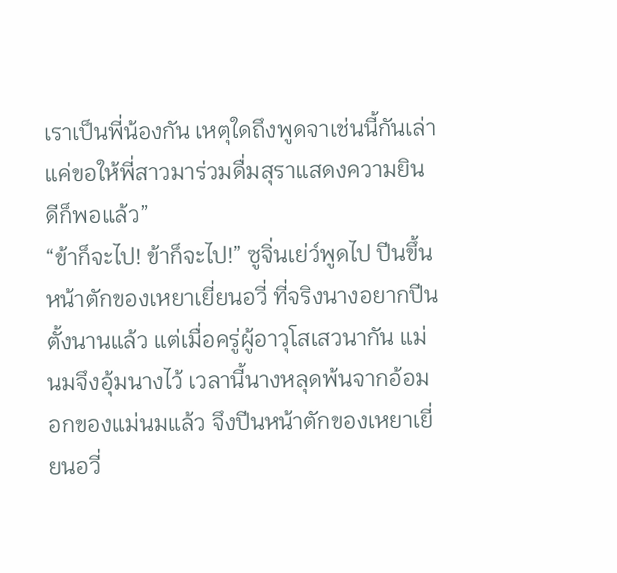เราเป็นพี่น้องกัน เหตุใดถึงพูดจาเช่นนี้กันเล่า แค่ขอให้พี่สาวมาร่วมดื่มสุราแสดงความยินดีก็พอแล้ว”
“ข้าก็จะไป! ข้าก็จะไป!” ซูจิ่นเย่ว์พูดไป ปีนขึ้นหน้าตักของเหยาเยี่ยนอวี่ ที่จริงนางอยากปีนตั้งนานแล้ว แต่เมื่อครู่ผู้อาวุโสเสวนากัน แม่นมจึงอุ้มนางไว้ เวลานี้นางหลุดพ้นจากอ้อมอกของแม่นมแล้ว จึงปีนหน้าตักของเหยาเยี่ยนอวี่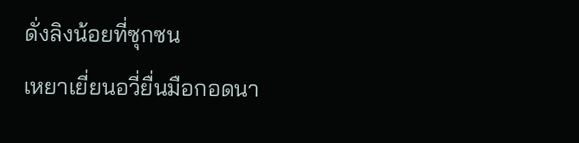ดั่งลิงน้อยที่ซุกซน
เหยาเยี่ยนอวี่ยื่นมือกอดนา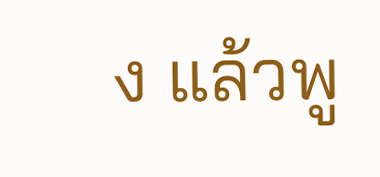ง แล้วพู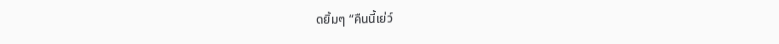ดยิ้มๆ “คืนนี้เย่ว์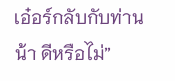เอ๋อร์กลับกับท่านน้า ดีหรือไม่”